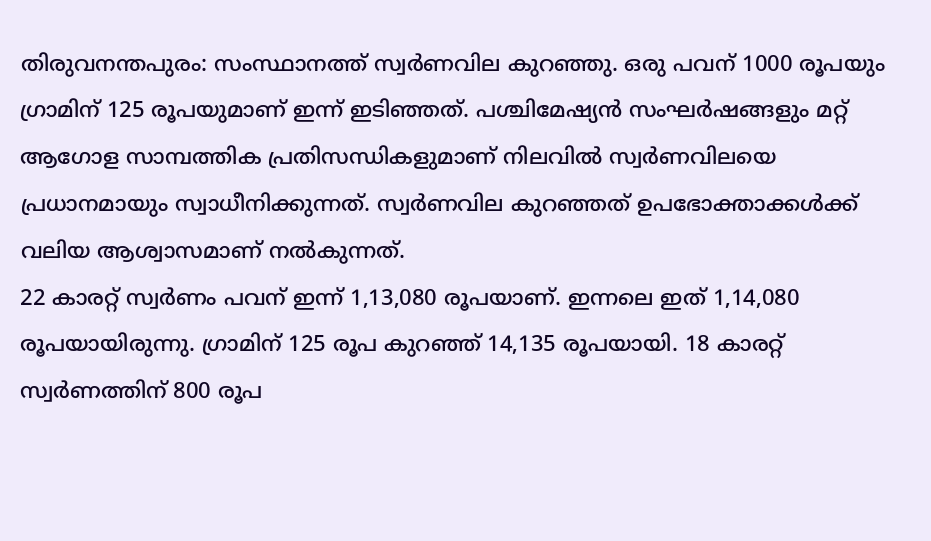തിരുവനന്തപുരം: സംസ്ഥാനത്ത് സ്വർണവില കുറഞ്ഞു. ഒരു പവന് 1000 രൂപയും ഗ്രാമിന് 125 രൂപയുമാണ് ഇന്ന് ഇടിഞ്ഞത്. പശ്ചിമേഷ്യൻ സംഘർഷങ്ങളും മറ്റ് ആഗോള സാമ്പത്തിക പ്രതിസന്ധികളുമാണ് നിലവിൽ സ്വർണവിലയെ പ്രധാനമായും സ്വാധീനിക്കുന്നത്. സ്വർണവില കുറഞ്ഞത് ഉപഭോക്താക്കൾക്ക് വലിയ ആശ്വാസമാണ് നൽകുന്നത്.
22 കാരറ്റ് സ്വർണം പവന് ഇന്ന് 1,13,080 രൂപയാണ്. ഇന്നലെ ഇത് 1,14,080 രൂപയായിരുന്നു. ഗ്രാമിന് 125 രൂപ കുറഞ്ഞ് 14,135 രൂപയായി. 18 കാരറ്റ് സ്വർണത്തിന് 800 രൂപ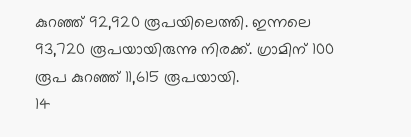കുറഞ്ഞ് 92,920 രൂപയിലെത്തി. ഇന്നലെ 93,720 രൂപയായിരുന്നു നിരക്ക്. ഗ്രാമിന് 100 രൂപ കുറഞ്ഞ് 11,615 രൂപയായി.
14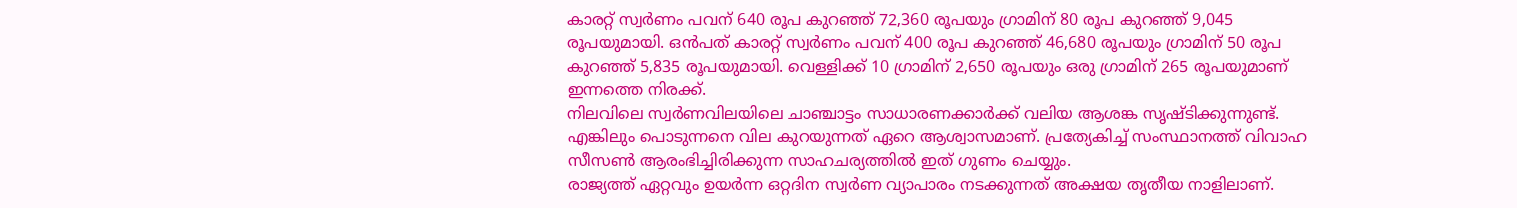കാരറ്റ് സ്വർണം പവന് 640 രൂപ കുറഞ്ഞ് 72,360 രൂപയും ഗ്രാമിന് 80 രൂപ കുറഞ്ഞ് 9,045 രൂപയുമായി. ഒൻപത് കാരറ്റ് സ്വർണം പവന് 400 രൂപ കുറഞ്ഞ് 46,680 രൂപയും ഗ്രാമിന് 50 രൂപ കുറഞ്ഞ് 5,835 രൂപയുമായി. വെള്ളിക്ക് 10 ഗ്രാമിന് 2,650 രൂപയും ഒരു ഗ്രാമിന് 265 രൂപയുമാണ് ഇന്നത്തെ നിരക്ക്.
നിലവിലെ സ്വർണവിലയിലെ ചാഞ്ചാട്ടം സാധാരണക്കാർക്ക് വലിയ ആശങ്ക സൃഷ്ടിക്കുന്നുണ്ട്. എങ്കിലും പൊടുന്നനെ വില കുറയുന്നത് ഏറെ ആശ്വാസമാണ്. പ്രത്യേകിച്ച് സംസ്ഥാനത്ത് വിവാഹ സീസൺ ആരംഭിച്ചിരിക്കുന്ന സാഹചര്യത്തിൽ ഇത് ഗുണം ചെയ്യും.
രാജ്യത്ത് ഏറ്റവും ഉയർന്ന ഒറ്റദിന സ്വർണ വ്യാപാരം നടക്കുന്നത് അക്ഷയ തൃതീയ നാളിലാണ്.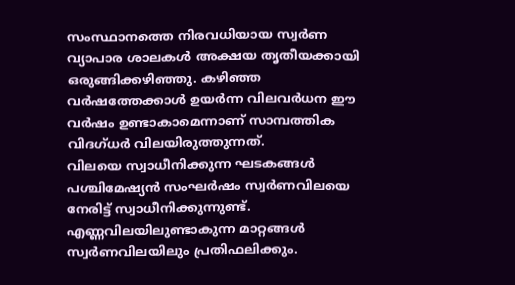സംസ്ഥാനത്തെ നിരവധിയായ സ്വർണ വ്യാപാര ശാലകൾ അക്ഷയ തൃതീയക്കായി ഒരുങ്ങിക്കഴിഞ്ഞു. കഴിഞ്ഞ വർഷത്തേക്കാൾ ഉയർന്ന വിലവർധന ഈ വർഷം ഉണ്ടാകാമെന്നാണ് സാമ്പത്തിക വിദഗ്ധർ വിലയിരുത്തുന്നത്.
വിലയെ സ്വാധീനിക്കുന്ന ഘടകങ്ങൾ
പശ്ചിമേഷ്യൻ സംഘർഷം സ്വർണവിലയെ നേരിട്ട് സ്വാധീനിക്കുന്നുണ്ട്. എണ്ണവിലയിലുണ്ടാകുന്ന മാറ്റങ്ങൾ സ്വർണവിലയിലും പ്രതിഫലിക്കും.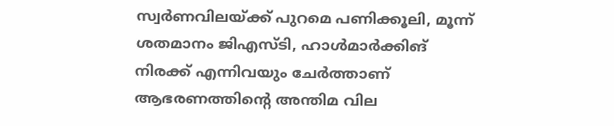സ്വർണവിലയ്ക്ക് പുറമെ പണിക്കൂലി, മൂന്ന് ശതമാനം ജിഎസ്ടി, ഹാൾമാർക്കിങ് നിരക്ക് എന്നിവയും ചേർത്താണ് ആഭരണത്തിൻ്റെ അന്തിമ വില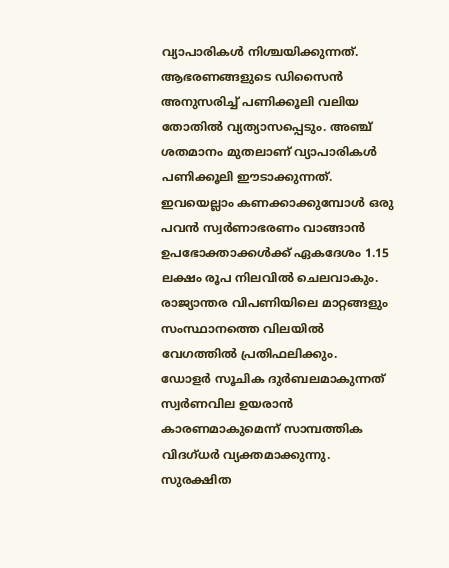വ്യാപാരികൾ നിശ്ചയിക്കുന്നത്.
ആഭരണങ്ങളുടെ ഡിസൈൻ അനുസരിച്ച് പണിക്കൂലി വലിയ തോതിൽ വ്യത്യാസപ്പെടും. അഞ്ച് ശതമാനം മുതലാണ് വ്യാപാരികൾ പണിക്കൂലി ഈടാക്കുന്നത്. ഇവയെല്ലാം കണക്കാക്കുമ്പോൾ ഒരു പവൻ സ്വർണാഭരണം വാങ്ങാൻ ഉപഭോക്താക്കൾക്ക് ഏകദേശം 1.15 ലക്ഷം രൂപ നിലവിൽ ചെലവാകും. രാജ്യാന്തര വിപണിയിലെ മാറ്റങ്ങളും സംസ്ഥാനത്തെ വിലയിൽ വേഗത്തിൽ പ്രതിഫലിക്കും.
ഡോളർ സൂചിക ദുർബലമാകുന്നത് സ്വർണവില ഉയരാൻ കാരണമാകുമെന്ന് സാമ്പത്തിക വിദഗ്ധർ വ്യക്തമാക്കുന്നു. സുരക്ഷിത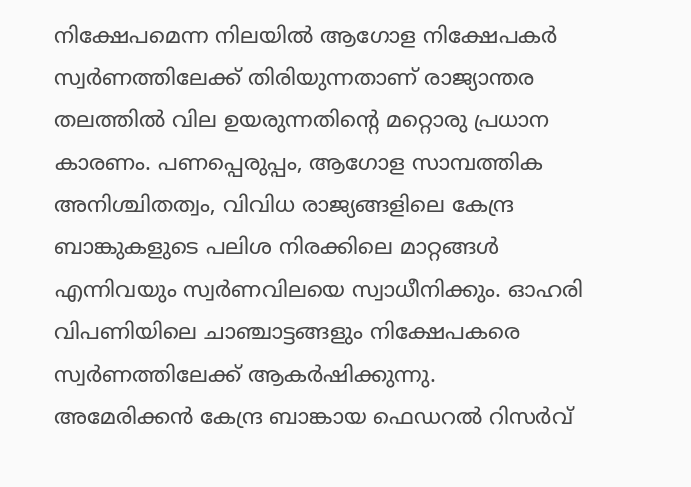നിക്ഷേപമെന്ന നിലയിൽ ആഗോള നിക്ഷേപകർ സ്വർണത്തിലേക്ക് തിരിയുന്നതാണ് രാജ്യാന്തര തലത്തിൽ വില ഉയരുന്നതിൻ്റെ മറ്റൊരു പ്രധാന കാരണം. പണപ്പെരുപ്പം, ആഗോള സാമ്പത്തിക അനിശ്ചിതത്വം, വിവിധ രാജ്യങ്ങളിലെ കേന്ദ്ര ബാങ്കുകളുടെ പലിശ നിരക്കിലെ മാറ്റങ്ങൾ എന്നിവയും സ്വർണവിലയെ സ്വാധീനിക്കും. ഓഹരി വിപണിയിലെ ചാഞ്ചാട്ടങ്ങളും നിക്ഷേപകരെ സ്വർണത്തിലേക്ക് ആകർഷിക്കുന്നു.
അമേരിക്കൻ കേന്ദ്ര ബാങ്കായ ഫെഡറൽ റിസർവ്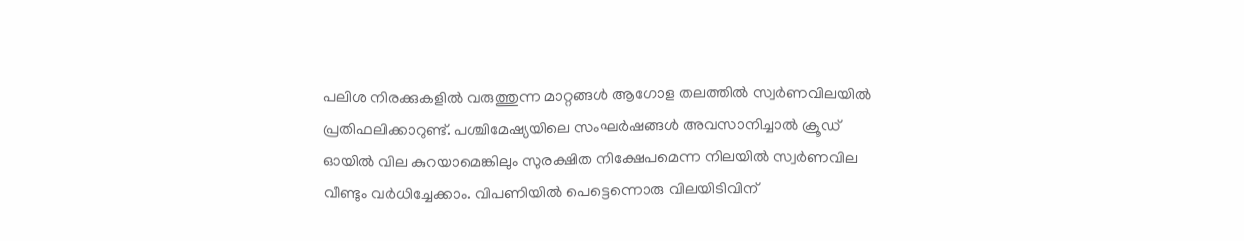പലിശ നിരക്കുകളിൽ വരുത്തുന്ന മാറ്റങ്ങൾ ആഗോള തലത്തിൽ സ്വർണവിലയിൽ പ്രതിഫലിക്കാറുണ്ട്. പശ്ചിമേഷ്യയിലെ സംഘർഷങ്ങൾ അവസാനിച്ചാൽ ക്രൂഡ് ഓയിൽ വില കുറയാമെങ്കിലും സുരക്ഷിത നിക്ഷേപമെന്ന നിലയിൽ സ്വർണവില വീണ്ടും വർധിച്ചേക്കാം. വിപണിയിൽ പെട്ടെന്നൊരു വിലയിടിവിന്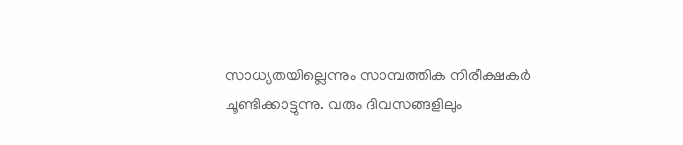സാധ്യതയില്ലെന്നും സാമ്പത്തിക നിരീക്ഷകർ ചൂണ്ടിക്കാട്ടുന്നു. വരും ദിവസങ്ങളിലും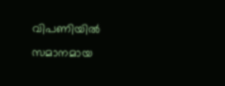വിപണിയിൽ സമാനമായ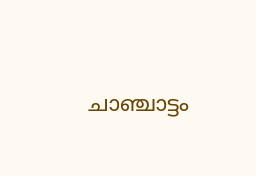ചാഞ്ചാട്ടം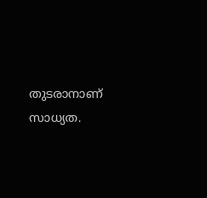തുടരാനാണ് സാധ്യത.